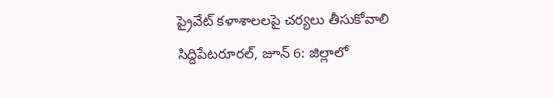ప్రైవేట్ కళాశాలలపై చర్యలు తీసుకోవాలి
సిద్దిపేటరూరల్, జూన్ 6: జిల్లాలో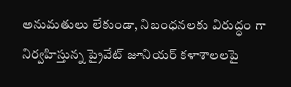అనుమతులు లేకుండా, నిబంధనలకు విరుద్ధం గా నిర్వహిస్తున్న ప్రైవేట్ జూనియర్ కళాశాలలపై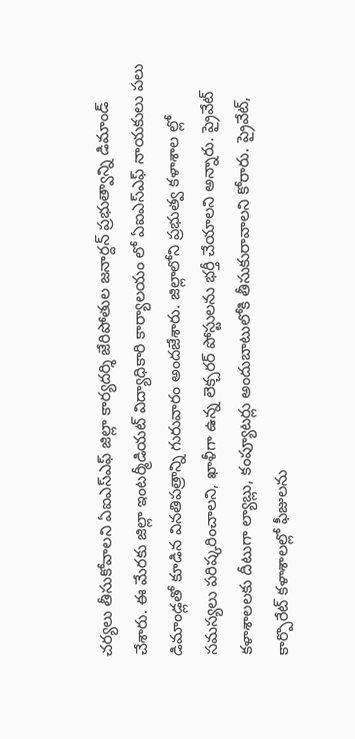చర్యలు తీసుకోవాలని ఏఐఎస్ఎఫ్ జిల్లా కార్యదర్శి జేరిపోతుల జనార్దన్ ప్రభుత్వాన్ని డిమాండ్ చేశారు. ఈ మేరకు జిల్లా ఇంటర్మీడియట్ విద్యాధికారి కార్యాలయం లో ఏఐఎస్ఎఫ్ నాయకులు పలు డిమాండ్లతో కూడిన వినతిపత్రాన్ని గురువారం అందజేశారు. జిల్లాలోని ప్రభుత్వ కళాశాల ల్లో సమస్యలు పరిష్కరించాలని, ఖాళీగా ఉన్న లెక్చరర్ పోస్టులను భర్తీ చేయాలని అన్నారు. ప్రైవేట్ కళాశాలలకు దీటుగా ల్యాబ్లు, కంప్యూటర్లు అందుబాటులోకి తీసుకురావాలని కోరారు. ప్రైవేట్, కార్పొరేట్ కళాశాలల్లో ఫీజులను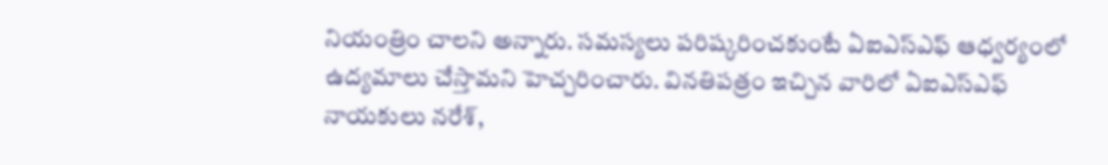నియంత్రిం చాలని అన్నారు. సమస్యలు పరిష్కరించకుంటే ఏఐఎస్ఎఫ్ ఆధ్వర్యంలో ఉద్యమాలు చేస్తామని హెచ్చరించారు. వినతిపత్రం ఇచ్చిన వారిలో ఏఐఎస్ఎఫ్ నాయకులు నరేశ్,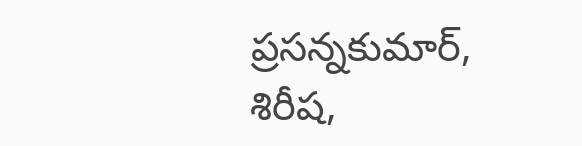ప్రసన్నకుమార్, శిరీష,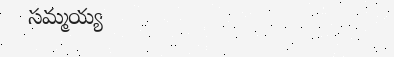సమ్మయ్య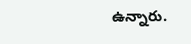ఉన్నారు.